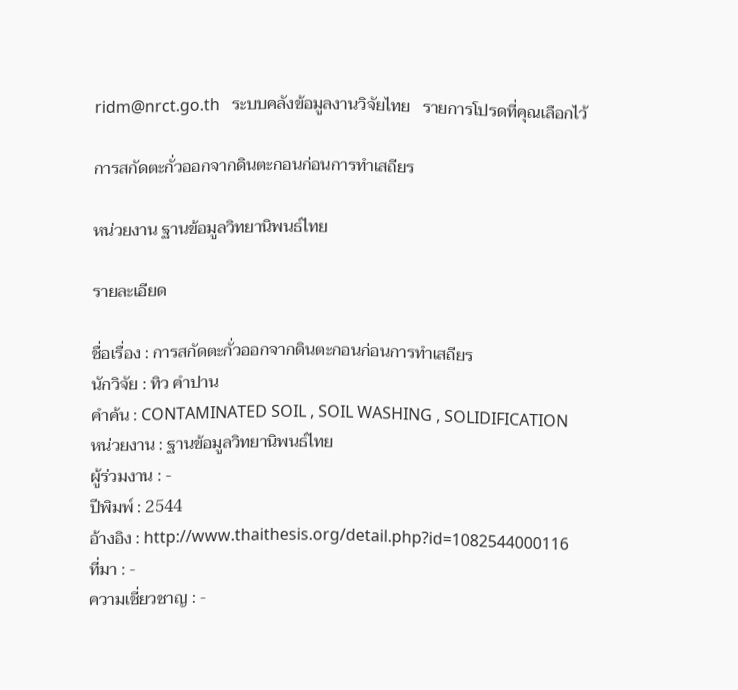ridm@nrct.go.th   ระบบคลังข้อมูลงานวิจัยไทย   รายการโปรดที่คุณเลือกไว้

การสกัดตะกั่วออกจากดินตะกอนก่อนการทำเสถียร

หน่วยงาน ฐานข้อมูลวิทยานิพนธ์ไทย

รายละเอียด

ชื่อเรื่อง : การสกัดตะกั่วออกจากดินตะกอนก่อนการทำเสถียร
นักวิจัย : ทิว คำปาน
คำค้น : CONTAMINATED SOIL , SOIL WASHING , SOLIDIFICATION
หน่วยงาน : ฐานข้อมูลวิทยานิพนธ์ไทย
ผู้ร่วมงาน : -
ปีพิมพ์ : 2544
อ้างอิง : http://www.thaithesis.org/detail.php?id=1082544000116
ที่มา : -
ความเชี่ยวชาญ : -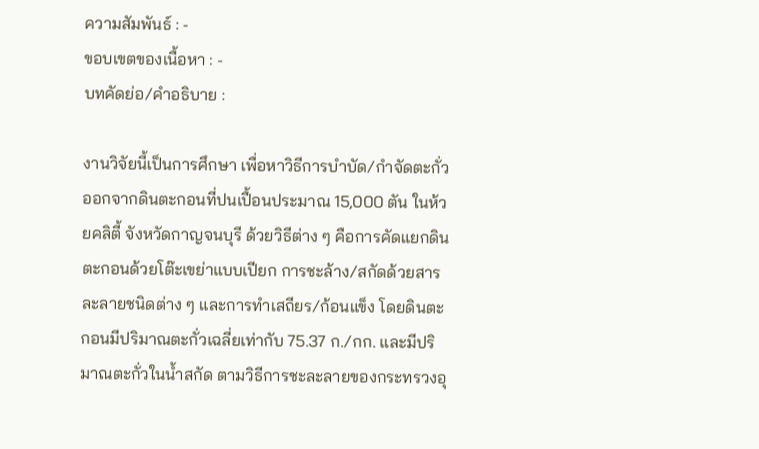ความสัมพันธ์ : -
ขอบเขตของเนื้อหา : -
บทคัดย่อ/คำอธิบาย :

งานวิจัยนี้เป็นการศึกษา เพื่อหาวิธีการบำบัด/กำจัดตะกั่วออกจากดินตะกอนที่ปนเปื้อนประมาณ 15,000 ตัน ในห้วยคลิตี้ จังหวัดกาญจนบุรี ด้วยวิธีต่าง ๆ คือการคัดแยกดินตะกอนด้วยโต๊ะเขย่าแบบเปียก การชะล้าง/สกัดด้วยสารละลายชนิดต่าง ๆ และการทำเสถียร/ก้อนแข็ง โดยดินตะกอนมีปริมาณตะกั่วเฉลี่ยเท่ากับ 75.37 ก./กก. และมีปริมาณตะกั่วในน้ำสกัด ตามวิธีการชะละลายของกระทรวงอุ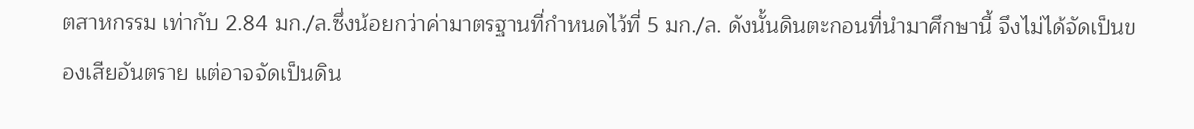ตสาหกรรม เท่ากับ 2.84 มก./ล.ซึ่งน้อยกว่าค่ามาตรฐานที่กำหนดไว้ที่ 5 มก./ล. ดังนั้นดินตะกอนที่นำมาศึกษานี้ จึงไม่ได้จัดเป็นของเสียอันตราย แต่อาจจัดเป็นดิน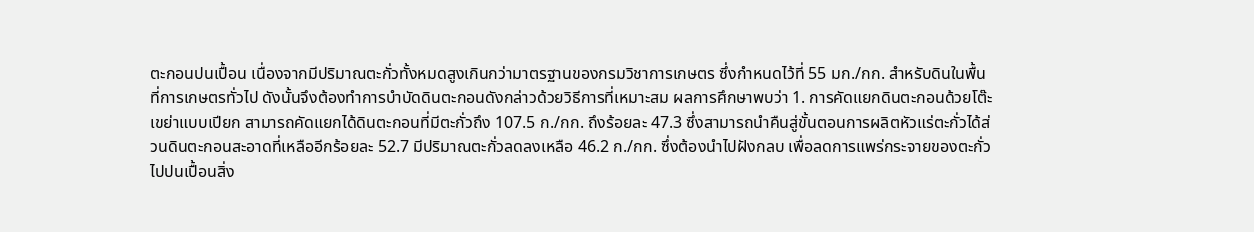ตะกอนปนเปื้อน เนื่องจากมีปริมาณตะกั่วทั้งหมดสูงเกินกว่ามาตรฐานของกรมวิชาการเกษตร ซึ่งกำหนดไว้ที่ 55 มก./กก. สำหรับดินในพื้นที่การเกษตรทั่วไป ดังนั้นจึงต้องทำการบำบัดดินตะกอนดังกล่าวด้วยวิธีการที่เหมาะสม ผลการศึกษาพบว่า 1. การคัดแยกดินตะกอนด้วยโต๊ะเขย่าแบบเปียก สามารถคัดแยกได้ดินตะกอนที่มีตะกั่วถึง 107.5 ก./กก. ถึงร้อยละ 47.3 ซึ่งสามารถนำคืนสู่ขั้นตอนการผลิตหัวแร่ตะกั่วได้ส่วนดินตะกอนสะอาดที่เหลืออีกร้อยละ 52.7 มีปริมาณตะกั่วลดลงเหลือ 46.2 ก./กก. ซึ่งต้องนำไปฝังกลบ เพื่อลดการแพร่กระจายของตะกั่วไปปนเปื้อนสิ่ง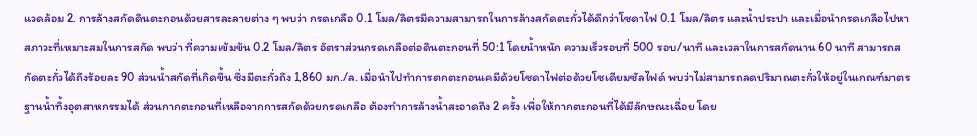แวดล้อม 2. การล้างสกัดดินตะกอนด้วยสารละลายต่าง ๆ พบว่า กรดเกลือ 0.1 โมล/ลิตรมีความสามารถในการล้างสกัดตะกั่วได้ดีกว่าโซดาไฟ 0.1 โมล/ลิตร และน้ำประปา และเมื่อนำกรดเกลือไปหาสภาวะที่เหมาะสมในการสกัด พบว่า ที่ความเข้มข้น 0.2 โมล/ลิตร อัตราส่วนกรดเกลือต่อดินตะกอนที่ 50:1 โดยน้ำหนัก ความเร็วรอบที่ 500 รอบ/นาที และเวลาในการสกัดนาน 60 นาที สามารถสกัดตะกั่วได้ถึงร้อยละ 90 ส่วนน้ำสกัดที่เกิดขึ้น ซึ่งมีตะกั่วถึง 1,860 มก./ล. เมื่อนำไปทำการตกตะกอนเคมีด้วยโซดาไฟต่อด้วยโซเดียมซัลไฟด์ พบว่าไม่สามารถลดปริมาณตะกั่วให้อยู่ในเกณฑ์มาตรฐานน้ำทิ้งอุตสาหกรรมได้ ส่วนกากตะกอนที่เหลือจากการสกัดด้วยกรดเกลือ ต้องทำการล้างน้ำสะอาดถึง 2 ครั้ง เพื่อให้กากตะกอนที่ได้มีลักษณะเฉื่อย โดย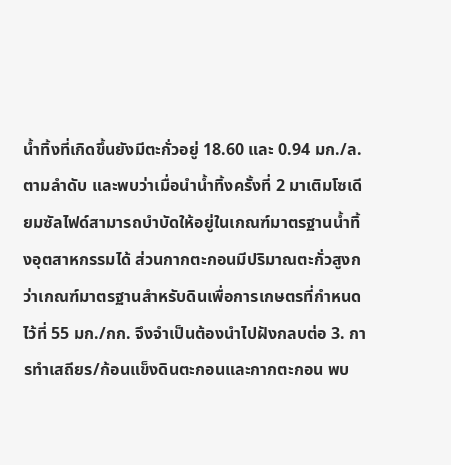น้ำทิ้งที่เกิดขึ้นยังมีตะกั่วอยู่ 18.60 และ 0.94 มก./ล.ตามลำดับ และพบว่าเมื่อนำน้ำทิ้งครั้งที่ 2 มาเติมโซเดียมซัลไฟด์สามารถบำบัดให้อยู่ในเกณฑ์มาตรฐานน้ำทิ้งอุตสาหกรรมได้ ส่วนกากตะกอนมีปริมาณตะกั่วสูงกว่าเกณฑ์มาตรฐานสำหรับดินเพื่อการเกษตรที่กำหนดไว้ที่ 55 มก./กก. จึงจำเป็นต้องนำไปฝังกลบต่อ 3. การทำเสถียร/ก้อนแข็งดินตะกอนและกากตะกอน พบ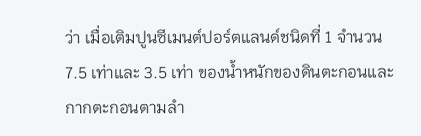ว่า เมื่อเติมปูนซีเมนต์ปอร์ตแลนด์ชนิดที่ 1 จำนวน 7.5 เท่าและ 3.5 เท่า ของน้ำหนักของดินตะกอนและกากตะกอนตามลำ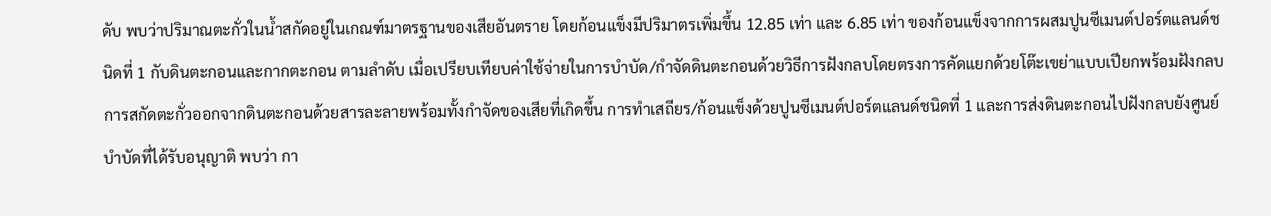ดับ พบว่าปริมาณตะกั่วในน้ำสกัดอยู่ในเกณฑ์มาตรฐานของเสียอันตราย โดยก้อนแข็งมีปริมาตรเพิ่มขึ้น 12.85 เท่า และ 6.85 เท่า ของก้อนแข็งจากการผสมปูนซีเมนต์ปอร์ตแลนด์ชนิดที่ 1 กับดินตะกอนและกากตะกอน ตามลำดับ เมื่อเปรียบเทียบค่าใช้จ่ายในการบำบัด/กำจัดดินตะกอนด้วยวิธีการฝังกลบโดยตรงการคัดแยกด้วยโต๊ะเขย่าแบบเปียกพร้อมฝังกลบ การสกัดตะกั่วออกจากดินตะกอนด้วยสารละลายพร้อมทั้งกำจัดของเสียที่เกิดขึ้น การทำเสถียร/ก้อนแข็งด้วยปูนซีเมนต์ปอร์ตแลนด์ชนิดที่ 1 และการส่งดินตะกอนไปฝังกลบยังศูนย์บำบัดที่ได้รับอนุญาติ พบว่า กา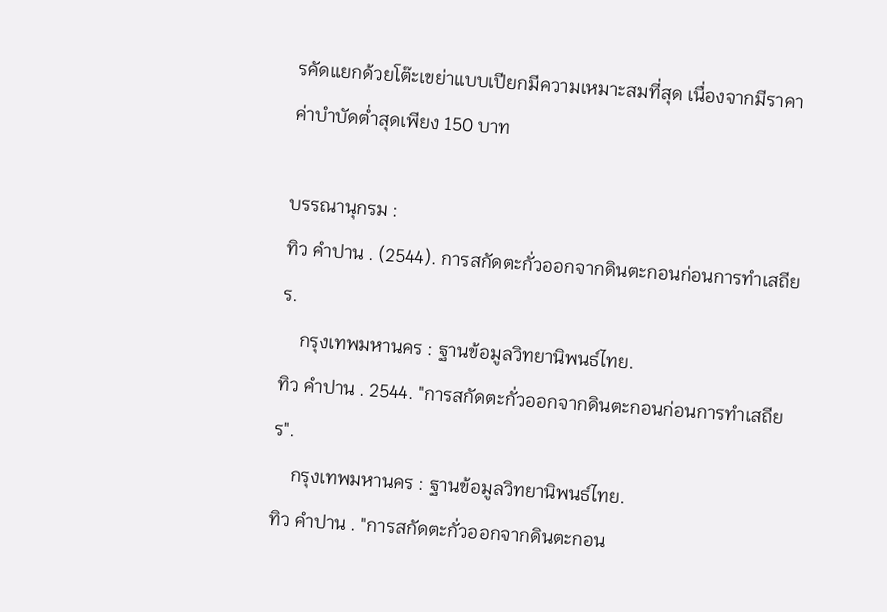รคัดแยกด้วยโต๊ะเขย่าแบบเปียกมีความเหมาะสมที่สุด เนื่องจากมีราคาค่าบำบัดต่ำสุดเพียง 150 บาท

บรรณานุกรม :
ทิว คำปาน . (2544). การสกัดตะกั่วออกจากดินตะกอนก่อนการทำเสถียร.
    กรุงเทพมหานคร : ฐานข้อมูลวิทยานิพนธ์ไทย.
ทิว คำปาน . 2544. "การสกัดตะกั่วออกจากดินตะกอนก่อนการทำเสถียร".
    กรุงเทพมหานคร : ฐานข้อมูลวิทยานิพนธ์ไทย.
ทิว คำปาน . "การสกัดตะกั่วออกจากดินตะกอน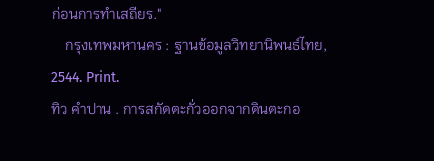ก่อนการทำเสถียร."
    กรุงเทพมหานคร : ฐานข้อมูลวิทยานิพนธ์ไทย, 2544. Print.
ทิว คำปาน . การสกัดตะกั่วออกจากดินตะกอ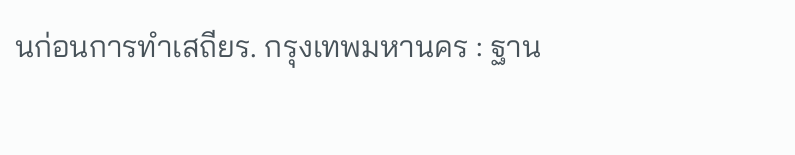นก่อนการทำเสถียร. กรุงเทพมหานคร : ฐาน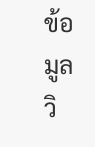ข้อมูลวิ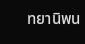ทยานิพน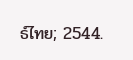ธ์ไทย; 2544.